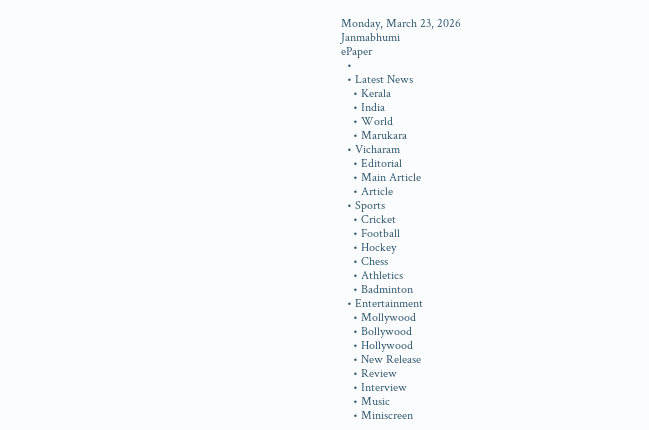Monday, March 23, 2026
Janmabhumi
ePaper
  •
  • Latest News
    • Kerala
    • India
    • World
    • Marukara
  • Vicharam
    • Editorial
    • Main Article
    • Article
  • Sports
    • Cricket
    • Football
    • Hockey
    • Chess
    • Athletics
    • Badminton
  • Entertainment
    • Mollywood
    • Bollywood
    • Hollywood
    • New Release
    • Review
    • Interview
    • Music
    • Miniscreen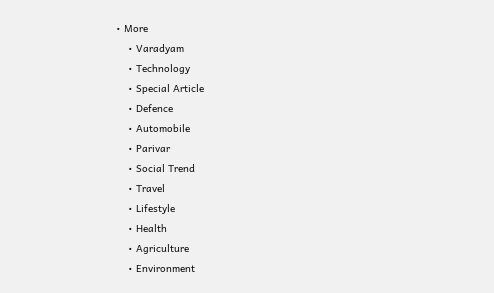• More
    • Varadyam
    • Technology
    • Special Article
    • Defence
    • Automobile
    • Parivar
    • Social Trend
    • Travel
    • Lifestyle
    • Health
    • Agriculture
    • Environment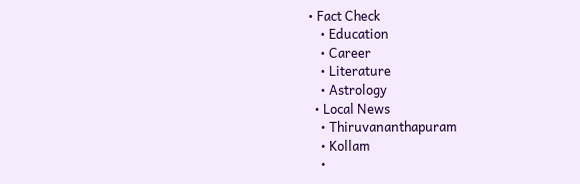• Fact Check
    • Education
    • Career
    • Literature
    • Astrology
  • Local News
    • Thiruvananthapuram
    • Kollam
    •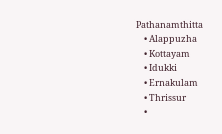Pathanamthitta
    • Alappuzha
    • Kottayam
    • Idukki
    • Ernakulam
    • Thrissur
    •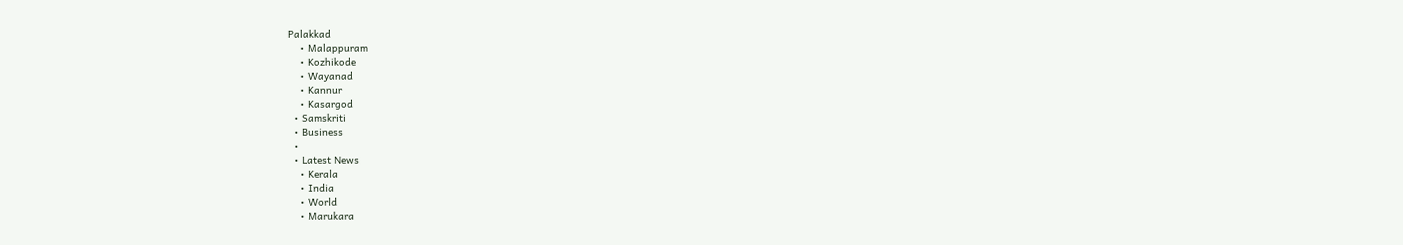Palakkad
    • Malappuram
    • Kozhikode
    • Wayanad
    • Kannur
    • Kasargod
  • Samskriti
  • Business
  •
  • Latest News
    • Kerala
    • India
    • World
    • Marukara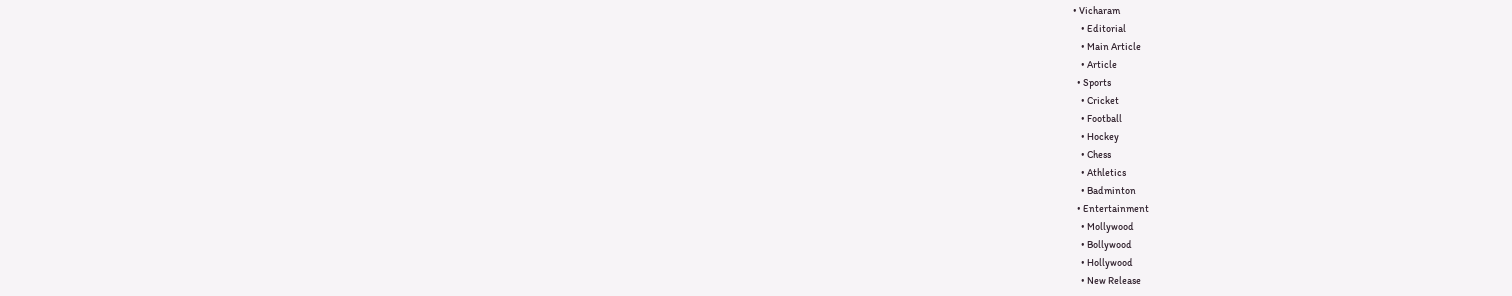• Vicharam
    • Editorial
    • Main Article
    • Article
  • Sports
    • Cricket
    • Football
    • Hockey
    • Chess
    • Athletics
    • Badminton
  • Entertainment
    • Mollywood
    • Bollywood
    • Hollywood
    • New Release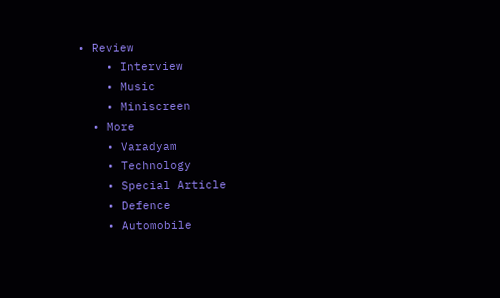• Review
    • Interview
    • Music
    • Miniscreen
  • More
    • Varadyam
    • Technology
    • Special Article
    • Defence
    • Automobile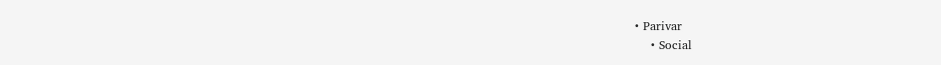• Parivar
    • Social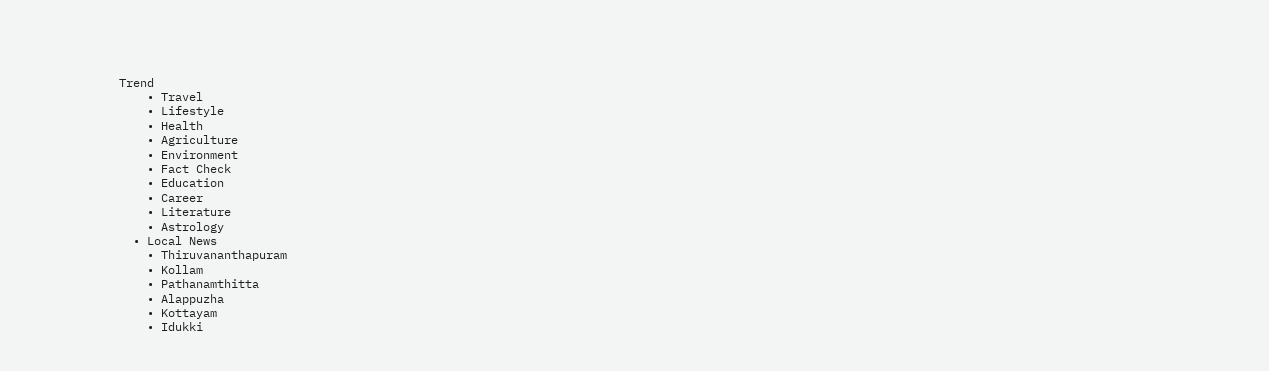Trend
    • Travel
    • Lifestyle
    • Health
    • Agriculture
    • Environment
    • Fact Check
    • Education
    • Career
    • Literature
    • Astrology
  • Local News
    • Thiruvananthapuram
    • Kollam
    • Pathanamthitta
    • Alappuzha
    • Kottayam
    • Idukki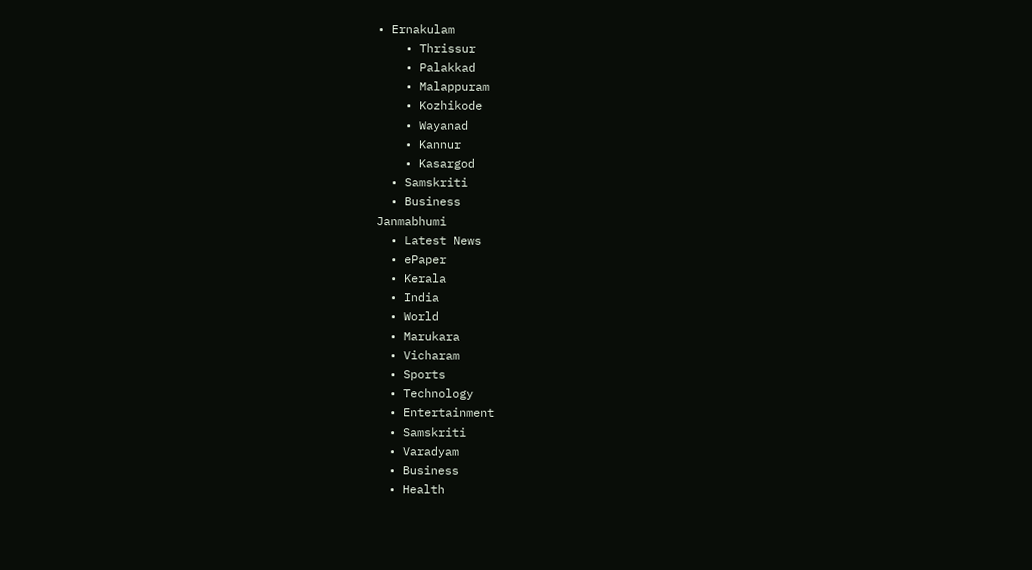• Ernakulam
    • Thrissur
    • Palakkad
    • Malappuram
    • Kozhikode
    • Wayanad
    • Kannur
    • Kasargod
  • Samskriti
  • Business
Janmabhumi
  • Latest News
  • ePaper
  • Kerala
  • India
  • World
  • Marukara
  • Vicharam
  • Sports
  • Technology
  • Entertainment
  • Samskriti
  • Varadyam
  • Business
  • Health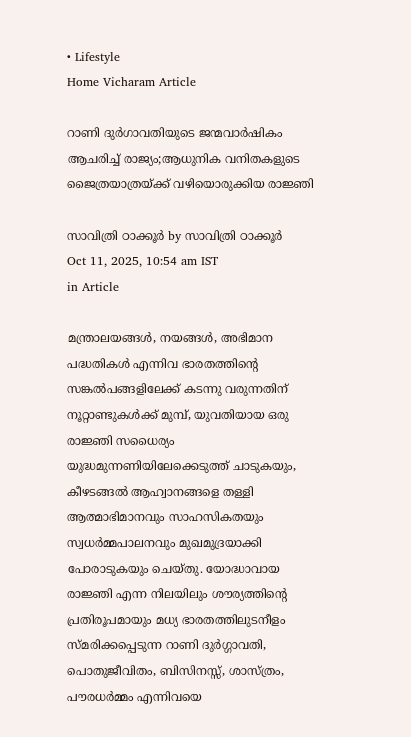• Lifestyle
Home Vicharam Article

റാണി ദുര്‍ഗാവതിയുടെ ജന്മവാര്‍ഷികം ആചരിച്ച് രാജ്യം;ആധുനിക വനിതകളുടെ ജൈത്രയാത്രയ്‌ക്ക് വഴിയൊരുക്കിയ രാജ്ഞി

സാവിത്രി ഠാക്കൂര്‍ by സാവിത്രി ഠാക്കൂര്‍
Oct 11, 2025, 10:54 am IST
in Article

മന്ത്രാലയങ്ങള്‍, നയങ്ങള്‍, അഭിമാന പദ്ധതികള്‍ എന്നിവ ഭാരതത്തിന്റെ സങ്കല്‍പങ്ങളിലേക്ക് കടന്നു വരുന്നതിന് നൂറ്റാണ്ടുകള്‍ക്ക് മുമ്പ്, യുവതിയായ ഒരു രാജ്ഞി സധൈര്യം യുദ്ധമുന്നണിയിലേക്കെടുത്ത് ചാടുകയും, കീഴടങ്ങല്‍ ആഹ്വാനങ്ങളെ തള്ളി ആത്മാഭിമാനവും സാഹസികതയും സ്വധര്‍മ്മപാലനവും മുഖമുദ്രയാക്കി പോരാടുകയും ചെയ്തു. യോദ്ധാവായ രാജ്ഞി എന്ന നിലയിലും ശൗര്യത്തിന്റെ പ്രതിരൂപമായും മധ്യ ഭാരതത്തിലുടനീളം സ്മരിക്കപ്പെടുന്ന റാണി ദുര്‍ഗ്ഗാവതി, പൊതുജീവിതം, ബിസിനസ്സ്, ശാസ്ത്രം, പൗരധര്‍മ്മം എന്നിവയെ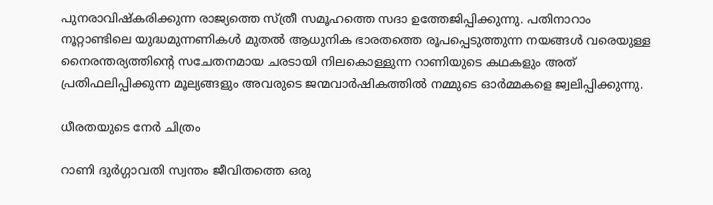പുനരാവിഷ്‌കരിക്കുന്ന രാജ്യത്തെ സ്ത്രീ സമൂഹത്തെ സദാ ഉത്തേജിപ്പിക്കുന്നു. പതിനാറാം നൂറ്റാണ്ടിലെ യുദ്ധമുന്നണികള്‍ മുതല്‍ ആധുനിക ഭാരതത്തെ രൂപപ്പെടുത്തുന്ന നയങ്ങള്‍ വരെയുള്ള നൈരന്തര്യത്തിന്റെ സചേതനമായ ചരടായി നിലകൊള്ളുന്ന റാണിയുടെ കഥകളും അത് പ്രതിഫലിപ്പിക്കുന്ന മൂല്യങ്ങളും അവരുടെ ജന്മവാര്‍ഷികത്തില്‍ നമ്മുടെ ഓര്‍മ്മകളെ ജ്വലിപ്പിക്കുന്നു.

ധീരതയുടെ നേര്‍ ചിത്രം

റാണി ദുര്‍ഗ്ഗാവതി സ്വന്തം ജീവിതത്തെ ഒരു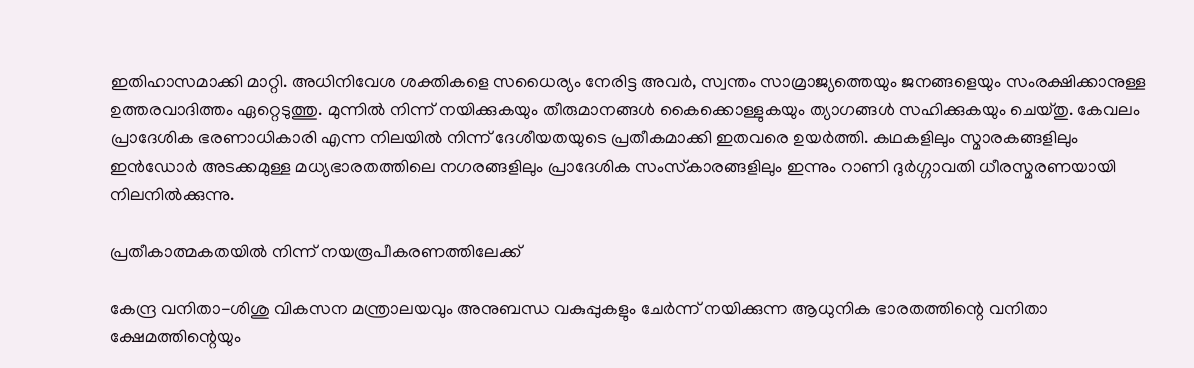ഇതിഹാസമാക്കി മാറ്റി. അധിനിവേശ ശക്തികളെ സധൈര്യം നേരിട്ട അവര്‍, സ്വന്തം സാമ്രാജ്യത്തെയും ജനങ്ങളെയും സംരക്ഷിക്കാനുള്ള ഉത്തരവാദിത്തം ഏറ്റെടുത്തു. മുന്നില്‍ നിന്ന് നയിക്കുകയും തീരുമാനങ്ങള്‍ കൈക്കൊള്ളുകയും ത്യാഗങ്ങള്‍ സഹിക്കുകയും ചെയ്തു. കേവലം പ്രാദേശിക ഭരണാധികാരി എന്ന നിലയില്‍ നിന്ന് ദേശീയതയുടെ പ്രതീകമാക്കി ഇതവരെ ഉയര്‍ത്തി. കഥകളിലും സ്മാരകങ്ങളിലും ഇന്‍ഡോര്‍ അടക്കമുള്ള മധ്യഭാരതത്തിലെ നഗരങ്ങളിലും പ്രാദേശിക സംസ്‌കാരങ്ങളിലും ഇന്നും റാണി ദുര്‍ഗ്ഗാവതി ധീരസ്മരണയായി നിലനില്‍ക്കുന്നു.

പ്രതീകാത്മകതയില്‍ നിന്ന് നയരൂപീകരണത്തിലേക്ക്

കേന്ദ്ര വനിതാ-ശിശു വികസന മന്ത്രാലയവും അനുബന്ധ വകുപ്പുകളും ചേര്‍ന്ന് നയിക്കുന്ന ആധുനിക ഭാരതത്തിന്റെ വനിതാ ക്ഷേമത്തിന്റെയും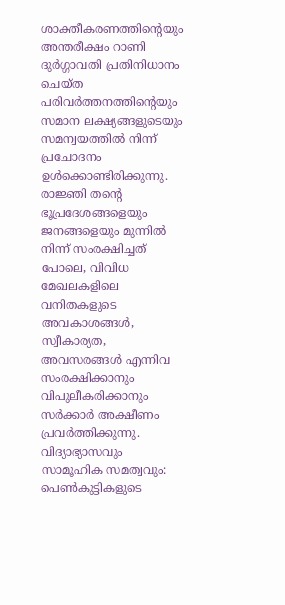ശാക്തീകരണത്തിന്റെയും അന്തരീക്ഷം റാണി ദുര്‍ഗ്ഗാവതി പ്രതിനിധാനം ചെയ്ത പരിവര്‍ത്തനത്തിന്റെയും സമാന ലക്ഷ്യങ്ങളുടെയും സമന്വയത്തില്‍ നിന്ന് പ്രചോദനം ഉള്‍ക്കൊണ്ടിരിക്കുന്നു. രാജ്ഞി തന്റെ ഭൂപ്രദേശങ്ങളെയും ജനങ്ങളെയും മുന്നില്‍ നിന്ന് സംരക്ഷിച്ചത് പോലെ, വിവിധ മേഖലകളിലെ വനിതകളുടെ അവകാശങ്ങള്‍, സ്വീകാര്യത, അവസരങ്ങള്‍ എന്നിവ സംരക്ഷിക്കാനും വിപുലീകരിക്കാനും സര്‍ക്കാര്‍ അക്ഷീണം പ്രവര്‍ത്തിക്കുന്നു.
വിദ്യാഭ്യാസവും സാമൂഹിക സമത്വവും: പെണ്‍കുട്ടികളുടെ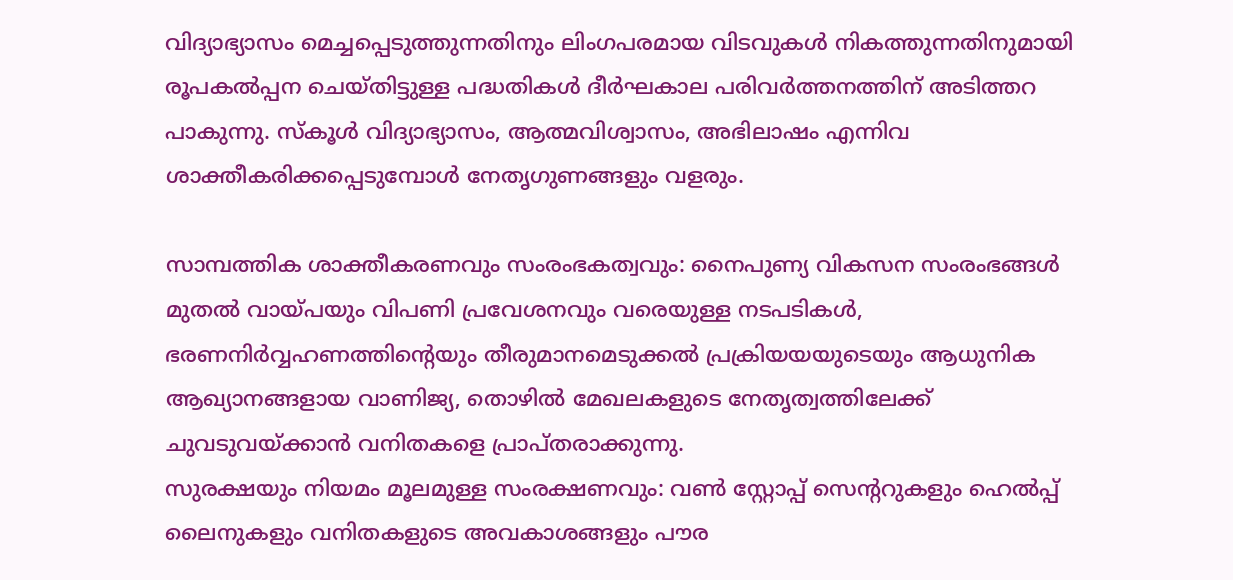വിദ്യാഭ്യാസം മെച്ചപ്പെടുത്തുന്നതിനും ലിംഗപരമായ വിടവുകള്‍ നികത്തുന്നതിനുമായി രൂപകല്‍പ്പന ചെയ്തിട്ടുള്ള പദ്ധതികള്‍ ദീര്‍ഘകാല പരിവര്‍ത്തനത്തിന് അടിത്തറ പാകുന്നു. സ്‌കൂള്‍ വിദ്യാഭ്യാസം, ആത്മവിശ്വാസം, അഭിലാഷം എന്നിവ ശാക്തീകരിക്കപ്പെടുമ്പോള്‍ നേതൃഗുണങ്ങളും വളരും.

സാമ്പത്തിക ശാക്തീകരണവും സംരംഭകത്വവും: നൈപുണ്യ വികസന സംരംഭങ്ങള്‍ മുതല്‍ വായ്‌പയും വിപണി പ്രവേശനവും വരെയുള്ള നടപടികള്‍, ഭരണനിര്‍വ്വഹണത്തിന്റെയും തീരുമാനമെടുക്കല്‍ പ്രക്രിയയയുടെയും ആധുനിക ആഖ്യാനങ്ങളായ വാണിജ്യ, തൊഴില്‍ മേഖലകളുടെ നേതൃത്വത്തിലേക്ക് ചുവടുവയ്‌ക്കാന്‍ വനിതകളെ പ്രാപ്തരാക്കുന്നു.
സുരക്ഷയും നിയമം മൂലമുള്ള സംരക്ഷണവും: വണ്‍ സ്റ്റോപ്പ് സെന്ററുകളും ഹെല്‍പ്പ് ലൈനുകളും വനിതകളുടെ അവകാശങ്ങളും പൗര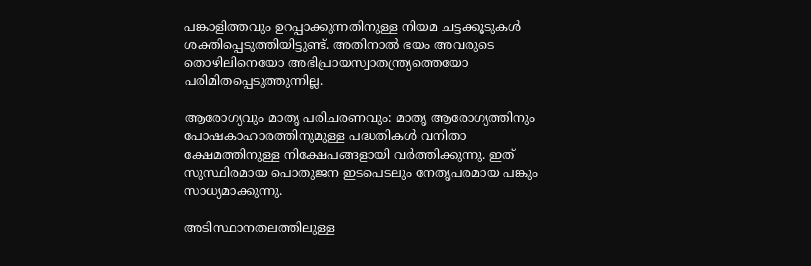പങ്കാളിത്തവും ഉറപ്പാക്കുന്നതിനുള്ള നിയമ ചട്ടക്കൂടുകള്‍ ശക്തിപ്പെടുത്തിയിട്ടുണ്ട്. അതിനാല്‍ ഭയം അവരുടെ തൊഴിലിനെയോ അഭിപ്രായസ്വാതന്ത്ര്യത്തെയോ പരിമിതപ്പെടുത്തുന്നില്ല.

ആരോഗ്യവും മാതൃ പരിചരണവും: മാതൃ ആരോഗ്യത്തിനും പോഷകാഹാരത്തിനുമുള്ള പദ്ധതികള്‍ വനിതാ ക്ഷേമത്തിനുള്ള നിക്ഷേപങ്ങളായി വര്‍ത്തിക്കുന്നു. ഇത് സുസ്ഥിരമായ പൊതുജന ഇടപെടലും നേതൃപരമായ പങ്കും സാധ്യമാക്കുന്നു.

അടിസ്ഥാനതലത്തിലുള്ള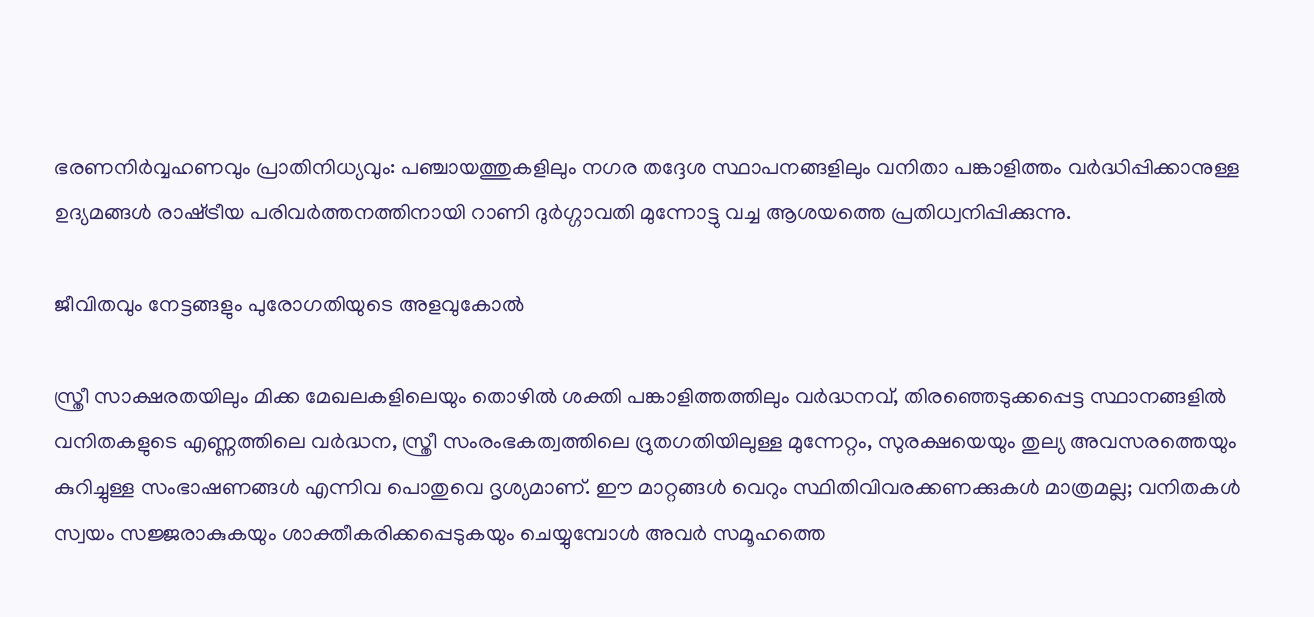ഭരണനിര്‍വ്വഹണവും പ്രാതിനിധ്യവും: പഞ്ചായത്തുകളിലും നഗര തദ്ദേശ സ്ഥാപനങ്ങളിലും വനിതാ പങ്കാളിത്തം വര്‍ദ്ധിപ്പിക്കാനുള്ള ഉദ്യമങ്ങള്‍ രാഷ്‌ട്രീയ പരിവര്‍ത്തനത്തിനായി റാണി ദുര്‍ഗ്ഗാവതി മുന്നോട്ടു വച്ച ആശയത്തെ പ്രതിധ്വനിപ്പിക്കുന്നു.

ജീവിതവും നേട്ടങ്ങളും പുരോഗതിയുടെ അളവുകോല്‍

സ്ത്രീ സാക്ഷരതയിലും മിക്ക മേഖലകളിലെയും തൊഴില്‍ ശക്തി പങ്കാളിത്തത്തിലും വര്‍ദ്ധനവ്, തിരഞ്ഞെടുക്കപ്പെട്ട സ്ഥാനങ്ങളില്‍ വനിതകളുടെ എണ്ണത്തിലെ വര്‍ദ്ധന, സ്ത്രീ സംരംഭകത്വത്തിലെ ദ്രുതഗതിയിലുള്ള മുന്നേറ്റം, സുരക്ഷയെയും തുല്യ അവസരത്തെയും കുറിച്ചുള്ള സംഭാഷണങ്ങള്‍ എന്നിവ പൊതുവെ ദൃശ്യമാണ്. ഈ മാറ്റങ്ങള്‍ വെറും സ്ഥിതിവിവരക്കണക്കുകള്‍ മാത്രമല്ല; വനിതകള്‍ സ്വയം സജ്ജരാകുകയും ശാക്തീകരിക്കപ്പെടുകയും ചെയ്യുമ്പോള്‍ അവര്‍ സമൂഹത്തെ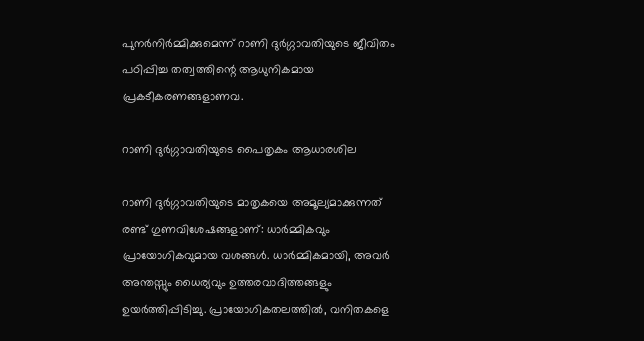പുനര്‍നിര്‍മ്മിക്കുമെന്ന് റാണി ദുര്‍ഗ്ഗാവതിയുടെ ജീവിതം പഠിപ്പിച്ച തത്വത്തിന്റെ ആധുനികമായ പ്രകടീകരണങ്ങളാണവ.

റാണി ദുര്‍ഗ്ഗാവതിയുടെ പൈതൃകം ആധാരശില

റാണി ദുര്‍ഗ്ഗാവതിയുടെ മാതൃകയെ അമൂല്യമാക്കുന്നത് രണ്ട് ഗുണവിശേഷങ്ങളാണ്: ധാര്‍മ്മികവും പ്രായോഗികവുമായ വശങ്ങള്‍. ധാര്‍മ്മികമായി, അവര്‍ അന്തസ്സും ധൈര്യവും ഉത്തരവാദിത്തങ്ങളും ഉയര്‍ത്തിപ്പിടിച്ചു. പ്രായോഗികതലത്തില്‍, വനിതകളെ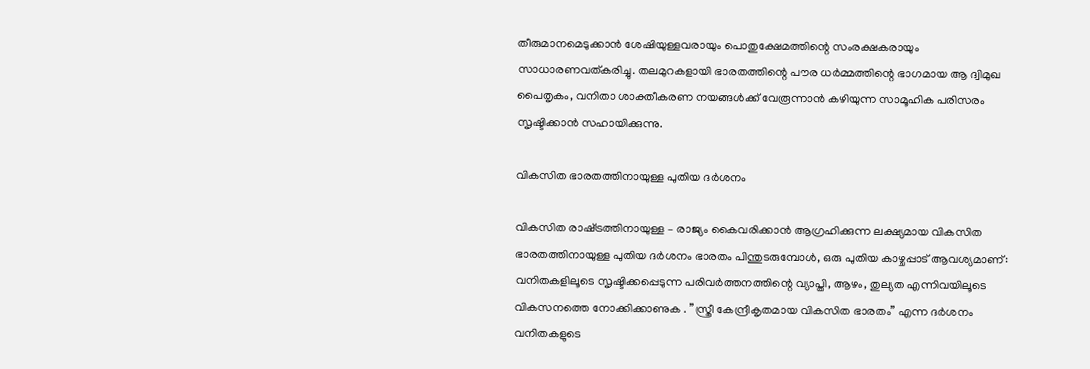തീരുമാനമെടുക്കാന്‍ ശേഷിയുള്ളവരായും പൊതുക്ഷേമത്തിന്റെ സംരക്ഷകരായും സാധാരണവത്കരിച്ചു. തലമുറകളായി ഭാരതത്തിന്റെ പൗര ധര്‍മ്മത്തിന്റെ ഭാഗമായ ആ ദ്വിമുഖ പൈതൃകം, വനിതാ ശാക്തീകരണ നയങ്ങള്‍ക്ക് വേരൂന്നാന്‍ കഴിയുന്ന സാമൂഹിക പരിസരം സൃഷ്ടിക്കാന്‍ സഹായിക്കുന്നു.

വികസിത ഭാരതത്തിനായുള്ള പുതിയ ദര്‍ശനം

വികസിത രാഷ്‌ട്രത്തിനായുള്ള – രാജ്യം കൈവരിക്കാന്‍ ആഗ്രഹിക്കുന്ന ലക്ഷ്യമായ വികസിത ഭാരതത്തിനായുള്ള പുതിയ ദര്‍ശനം ഭാരതം പിന്തുടരുമ്പോള്‍, ഒരു പുതിയ കാഴ്ചപ്പാട് ആവശ്യമാണ്: വനിതകളിലൂടെ സൃഷ്ടിക്കപ്പെടുന്ന പരിവര്‍ത്തനത്തിന്റെ വ്യാപ്തി, ആഴം, തുല്യത എന്നിവയിലൂടെ വികസനത്തെ നോക്കിക്കാണുക . ”സ്ത്രീ കേന്ദ്രീകൃതമായ വികസിത ഭാരതം” എന്ന ദര്‍ശനം വനിതകളുടെ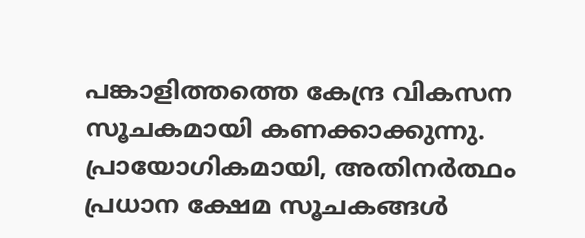പങ്കാളിത്തത്തെ കേന്ദ്ര വികസന സൂചകമായി കണക്കാക്കുന്നു. പ്രായോഗികമായി, അതിനര്‍ത്ഥം പ്രധാന ക്ഷേമ സൂചകങ്ങള്‍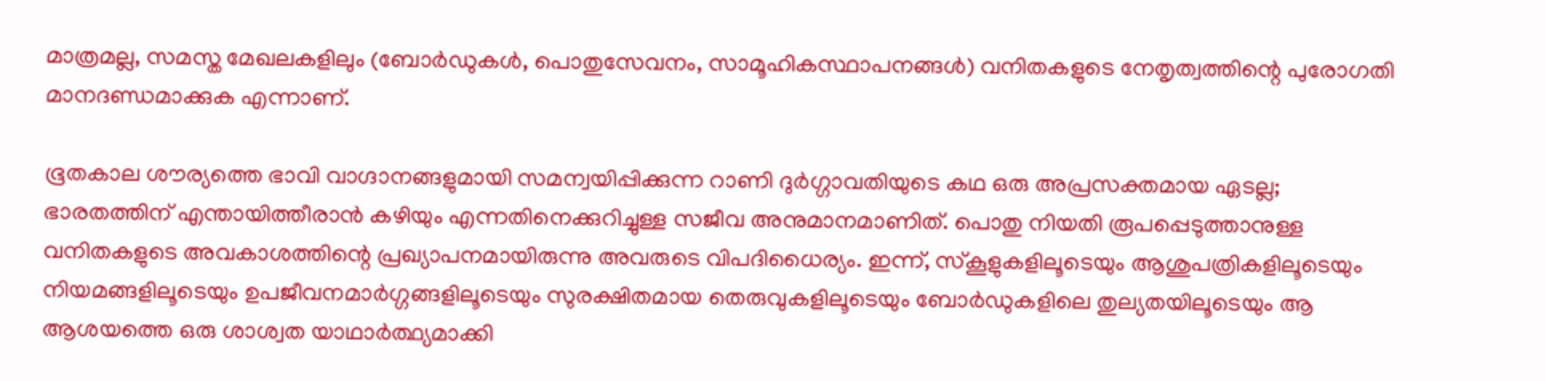മാത്രമല്ല, സമസ്ത മേഖലകളിലും (ബോര്‍ഡുകള്‍, പൊതുസേവനം, സാമൂഹികസ്ഥാപനങ്ങള്‍) വനിതകളുടെ നേതൃത്വത്തിന്റെ പുരോഗതി മാനദണ്ഡമാക്കുക എന്നാണ്.

ഭൂതകാല ശൗര്യത്തെ ഭാവി വാഗ്ദാനങ്ങളുമായി സമന്വയിപ്പിക്കുന്ന റാണി ദുര്‍ഗ്ഗാവതിയുടെ കഥ ഒരു അപ്രസക്തമായ ഏടല്ല; ഭാരതത്തിന് എന്തായിത്തീരാന്‍ കഴിയും എന്നതിനെക്കുറിച്ചുള്ള സജീവ അനുമാനമാണിത്. പൊതു നിയതി രൂപപ്പെടുത്താനുള്ള വനിതകളുടെ അവകാശത്തിന്റെ പ്രഖ്യാപനമായിരുന്നു അവരുടെ വിപദിധൈര്യം. ഇന്ന്, സ്‌കൂളുകളിലൂടെയും ആശുപത്രികളിലൂടെയും നിയമങ്ങളിലൂടെയും ഉപജീവനമാര്‍ഗ്ഗങ്ങളിലൂടെയും സുരക്ഷിതമായ തെരുവുകളിലൂടെയും ബോര്‍ഡുകളിലെ തുല്യതയിലൂടെയും ആ ആശയത്തെ ഒരു ശാശ്വത യാഥാര്‍ത്ഥ്യമാക്കി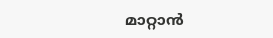മാറ്റാന്‍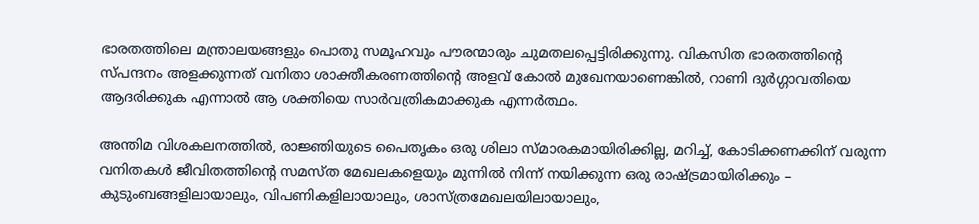ഭാരതത്തിലെ മന്ത്രാലയങ്ങളും പൊതു സമൂഹവും പൗരന്മാരും ചുമതലപ്പെട്ടിരിക്കുന്നു. വികസിത ഭാരതത്തിന്റെ സ്പന്ദനം അളക്കുന്നത് വനിതാ ശാക്തീകരണത്തിന്റെ അളവ് കോല്‍ മുഖേനയാണെങ്കില്‍, റാണി ദുര്‍ഗ്ഗാവതിയെ ആദരിക്കുക എന്നാല്‍ ആ ശക്തിയെ സാര്‍വത്രികമാക്കുക എന്നര്‍ത്ഥം.

അന്തിമ വിശകലനത്തില്‍, രാജ്ഞിയുടെ പൈതൃകം ഒരു ശിലാ സ്മാരകമായിരിക്കില്ല, മറിച്ച്, കോടിക്കണക്കിന് വരുന്ന വനിതകള്‍ ജീവിതത്തിന്റെ സമസ്ത മേഖലകളെയും മുന്നില്‍ നിന്ന് നയിക്കുന്ന ഒരു രാഷ്‌ട്രമായിരിക്കും – കുടുംബങ്ങളിലായാലും, വിപണികളിലായാലും, ശാസ്ത്രമേഖലയിലായാലും,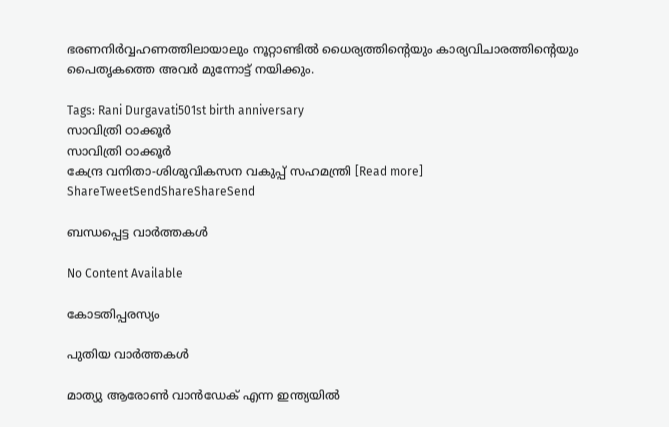ഭരണനിര്‍വ്വഹണത്തിലായാലും നൂറ്റാണ്ടില്‍ ധൈര്യത്തിന്റെയും കാര്യവിചാരത്തിന്റെയും പൈതൃകത്തെ അവര്‍ മുന്നോട്ട് നയിക്കും.

Tags: Rani Durgavati501st birth anniversary
സാവിത്രി ഠാക്കൂര്‍
സാവിത്രി ഠാക്കൂര്‍
കേന്ദ്ര വനിതാ-ശിശുവികസന വകുപ്പ് സഹമന്ത്രി [Read more]
ShareTweetSendShareShareSend

ബന്ധപ്പെട്ട വാര്‍ത്തകള്‍

No Content Available

കോടതിപ്പരസ്യം

പുതിയ വാര്‍ത്തകള്‍

മാത്യു ആരോണ്‍ വാന്‍ഡേക് എന്ന ഇന്ത്യയില്‍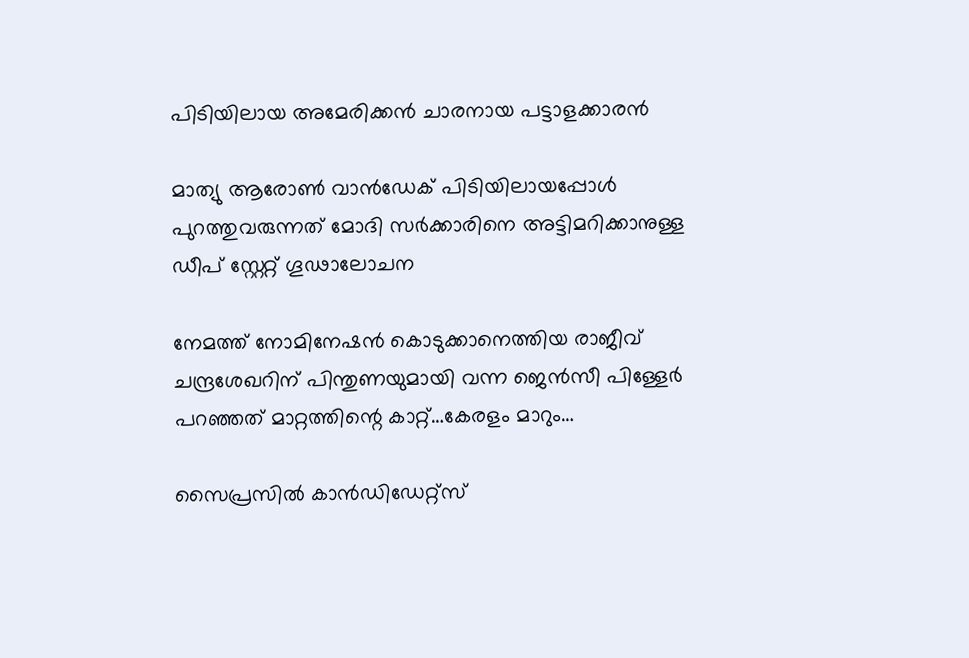പിടിയിലായ അമേരിക്കന്‍ ചാരനായ പട്ടാളക്കാരന്‍

മാത്യു ആരോണ്‍ വാന്‍ഡേക് പിടിയിലായപ്പോള്‍ പുറത്തുവരുന്നത് മോദി സര്‍ക്കാരിനെ അട്ടിമറിക്കാനുള്ള ഡീപ് സ്റ്റേറ്റ് ഗൂഢാലോചന

നേമത്ത് നോമിനേഷന്‍ കൊടുക്കാനെത്തിയ രാജീവ് ചന്ദ്രശേഖറിന് പിന്തുണയുമായി വന്ന ജെന്‍സീ പിള്ളേര്‍ പറഞ്ഞത് മാറ്റത്തിന്റെ കാറ്റ്…കേരളം മാറും…

സൈപ്രസില്‍ കാന്‍ഡിഡേറ്റ്സ്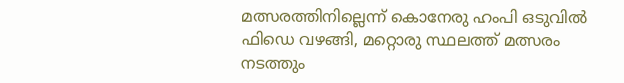മത്സരത്തിനില്ലെന്ന് കൊനേരു ഹംപി ഒടുവില്‍ ഫിഡെ വഴങ്ങി, മറ്റൊരു സ്ഥലത്ത് മത്സരം നടത്തും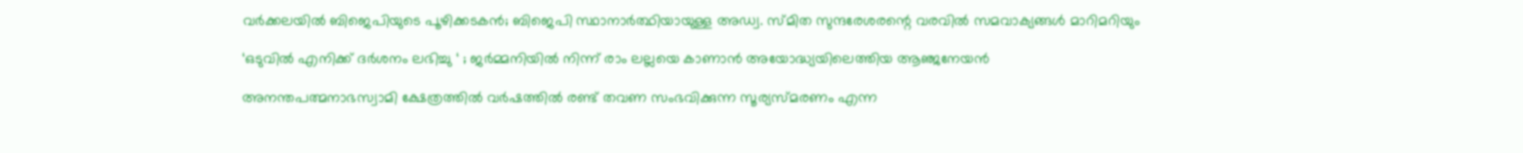വർക്കലയില്‍ ബിജെപിയുടെ പൂഴിക്കടകന്‍; ബിജെപി സ്ഥാനാർത്ഥിയായുള്ള അഡ്വ. സ്മിത സുന്ദരേശരന്റെ വരവില്‍ സമവാക്യങ്ങള്‍ മാറിമറിയും

‘ഒടുവിൽ എനിക്ക് ദർശനം ലഭിച്ചു ‘ ; ജർമ്മനിയിൽ നിന്ന് രാം ലല്ലയെ കാണാൻ അയോദ്ധ്യയിലെത്തിയ ആഞ്ജനേയൻ

അനന്തപത്മനാഭസ്വാമി ക്ഷേത്രത്തില്‍ വര്‍ഷത്തില്‍ രണ്ട് തവണ സംഭവിക്കുന്ന സൂര്യസ്മരണം എന്ന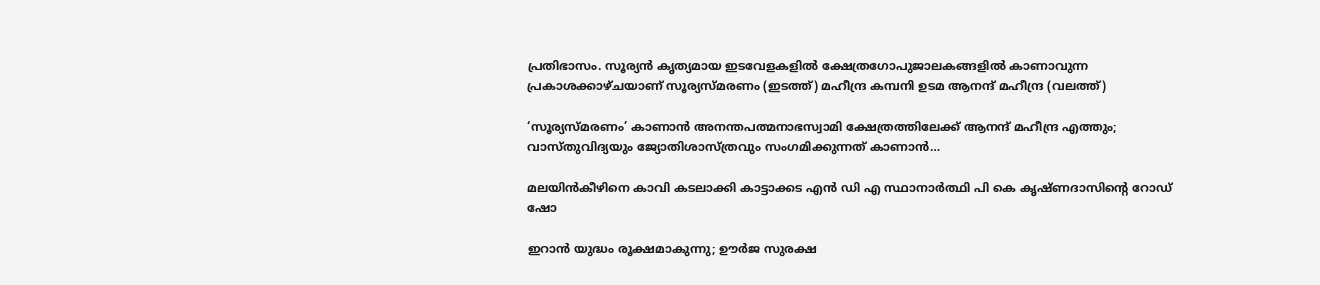പ്രതിഭാസം. സൂര്യന്‍ കൃത്യമായ ഇടവേളകളില്‍ ക്ഷേത്രഗോപുജാലകങ്ങളില്‍ കാണാവുന്ന പ്രകാശക്കാഴ്ചയാണ് സൂര്യസ്മരണം (ഇടത്ത്) മഹീന്ദ്ര കമ്പനി ഉടമ ആനന്ദ് മഹീന്ദ്ര (വലത്ത്)

‘സൂര്യസ്മരണം’ കാണാന്‍ അനന്തപത്മനാഭസ്വാമി ക്ഷേത്രത്തിലേക്ക് ആനന്ദ് മഹീന്ദ്ര എത്തും; വാസ്തുവിദ്യയും ജ്യോതിശാസ്ത്രവും സംഗമിക്കുന്നത് കാണാന്‍…

മലയിന്‍കീഴിനെ കാവി കടലാക്കി കാട്ടാക്കട എന്‍ ഡി എ സ്ഥാനാര്‍ത്ഥി പി കെ കൃഷ്ണദാസിന്റെ റോഡ് ഷോ

ഇറാന്‍ യുദ്ധം രൂക്ഷമാകുന്നു; ഊർജ സുരക്ഷ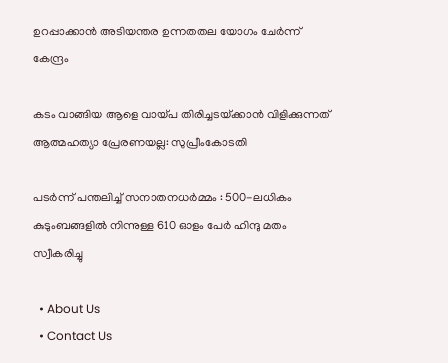ഉറപ്പാക്കാൻ അടിയന്തര ഉന്നതതല യോഗം ചേർന്ന് കേന്ദ്രം

കടം വാങ്ങിയ ആളെ വായ്‌പ തിരിച്ചടയ്‌ക്കാൻ വിളിക്കുന്നത് ആത്മഹത്യാ പ്രേരണയല്ല: സുപ്രീംകോടതി

പടർന്ന് പന്തലിച്ച് സനാതനധർമ്മം : 500-ലധികം കുടുംബങ്ങളിൽ നിന്നുള്ള 610 ഓളം പേർ ഹിന്ദു മതം സ്വീകരിച്ചു

  • About Us
  • Contact Us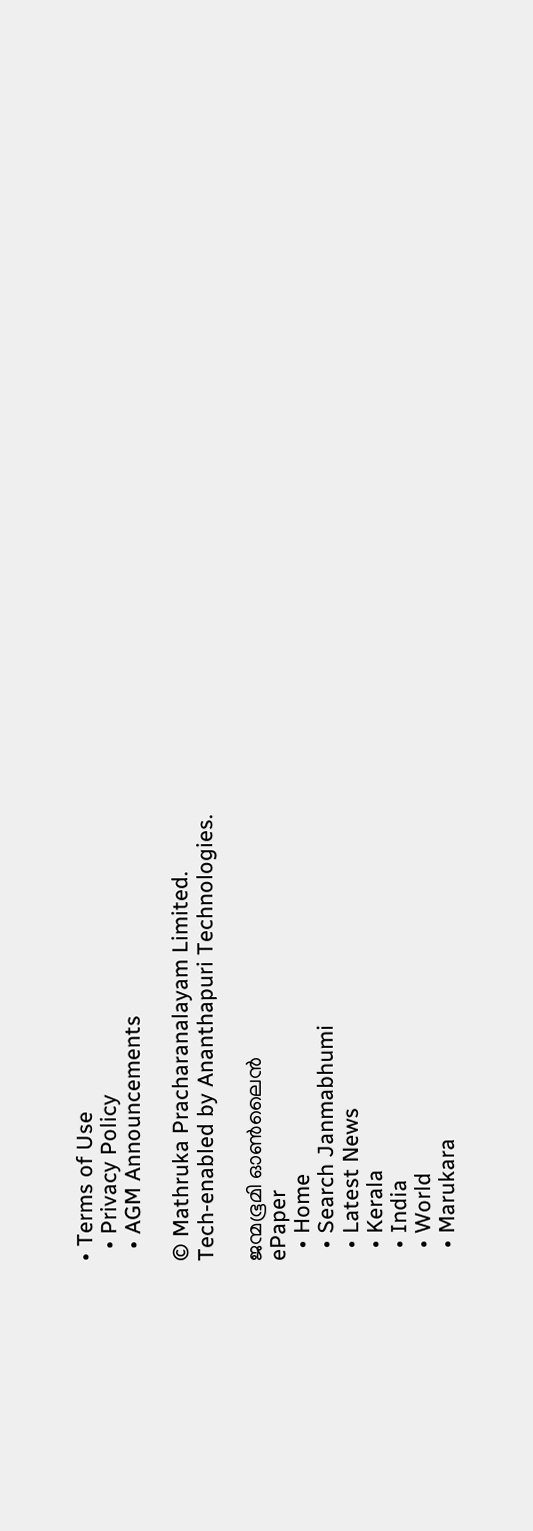• Terms of Use
  • Privacy Policy
  • AGM Announcements

© Mathruka Pracharanalayam Limited.
Tech-enabled by Ananthapuri Technologies.

ജന്മഭൂമി ഓണ്‍ലൈന്‍
ePaper
  • Home
  • Search Janmabhumi
  • Latest News
  • Kerala
  • India
  • World
  • Marukara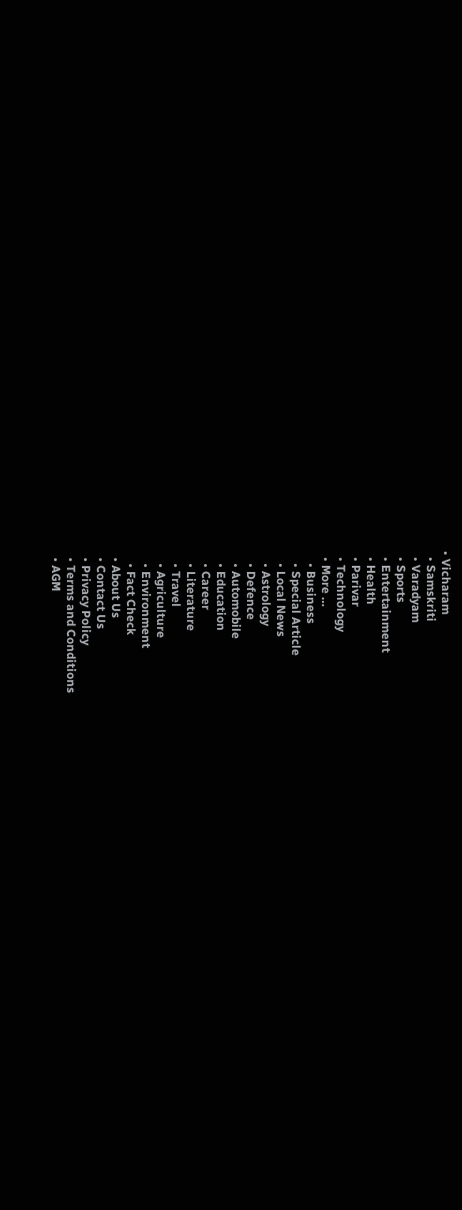• Vicharam
  • Samskriti
  • Varadyam
  • Sports
  • Entertainment
  • Health
  • Parivar
  • Technology
  • More …
    • Business
    • Special Article
    • Local News
    • Astrology
    • Defence
    • Automobile
    • Education
    • Career
    • Literature
    • Travel
    • Agriculture
    • Environment
    • Fact Check
  • About Us
  • Contact Us
  • Privacy Policy
  • Terms and Conditions
  • AGM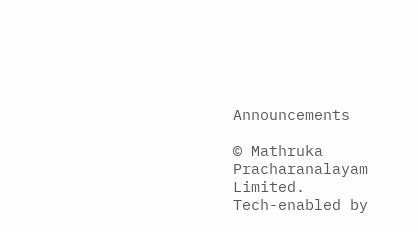Announcements

© Mathruka Pracharanalayam Limited.
Tech-enabled by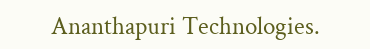Ananthapuri Technologies.